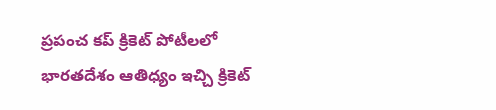ప్రపంచ కప్ క్రికెట్ పోటీలలో భారతదేశం ఆతిధ్యం ఇచ్చి క్రికెట్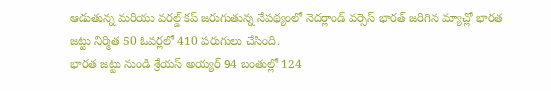ఆడుతున్న మరియు వరల్డ్ కప్ జరుగుతున్న నేపథ్యంలో నెదర్లాండ్ వర్సెస్ భారత్ జరిగిన మ్యాచ్లో భారత జట్టు నిర్మిత 50 ఓవర్లలో 410 పరుగులు చేసింది.
భారత జట్టు నుండి శ్రేయస్ అయ్యర్ 94 బంతుల్లో 124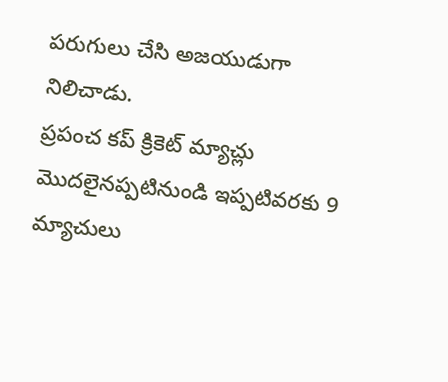పరుగులు చేసి అజయుడుగా నిలిచాడు.
ప్రపంచ కప్ క్రికెట్ మ్యాచ్లు మొదలైనప్పటినుండి ఇప్పటివరకు 9 మ్యాచులు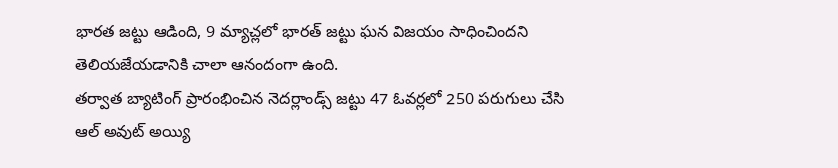భారత జట్టు ఆడింది, 9 మ్యాచ్లలో భారత్ జట్టు ఘన విజయం సాధించిందని తెలియజేయడానికి చాలా ఆనందంగా ఉంది.
తర్వాత బ్యాటింగ్ ప్రారంభించిన నెదర్లాండ్స్ జట్టు 47 ఓవర్లలో 250 పరుగులు చేసి ఆల్ అవుట్ అయ్యి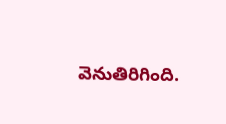వెనుతిరిగింది.